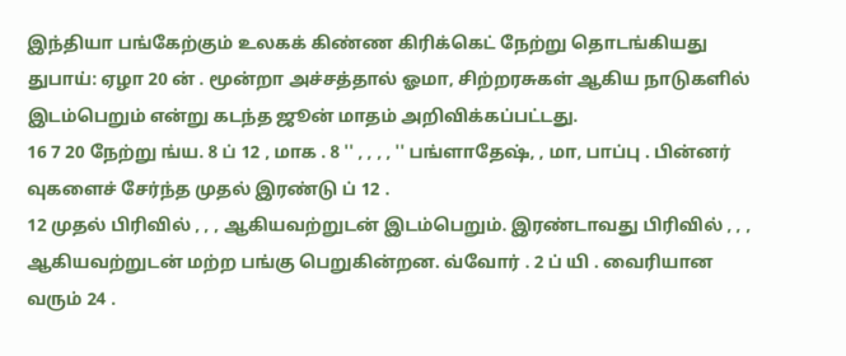இந்தியா பங்கேற்கும் உலகக் கிண்ண கிரிக்கெட் நேற்று தொடங்கியது
துபாய்: ஏழா 20 ன் . மூன்றா அச்சத்தால் ஓமா, சிற்றரசுகள் ஆகிய நாடுகளில் இடம்பெறும் என்று கடந்த ஜூன் மாதம் அறிவிக்கப்பட்டது.
16 7 20 நேற்று ங்ய. 8 ப் 12 , மாக . 8 '' , , , , '' பங்ளாதேஷ், , மா, பாப்பு . பின்னர் வுகளைச் சேர்ந்த முதல் இரண்டு ப் 12 .
12 முதல் பிரிவில் , , , ஆகியவற்றுடன் இடம்பெறும். இரண்டாவது பிரிவில் , , , ஆகியவற்றுடன் மற்ற பங்கு பெறுகின்றன. வ்வோர் . 2 ப் யி . வைரியான வரும் 24 .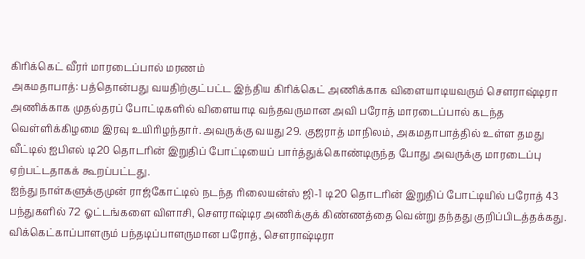கிரிக்கெட் வீரர் மாரடைப்பால் மரணம்
அகமதாபாத்: பத்தொன்பது வயதிற்குட்பட்ட இந்திய கிரிக்கெட் அணிக்காக விளையாடியவரும் சௌராஷ்டிரா அணிக்காக முதல்தரப் போட்டிகளில் விளையாடி வந்தவருமான அவி பரோத் மாரடைப்பால் கடந்த வெள்ளிக்கிழமை இரவு உயிரிழந்தார். அவருக்கு வயது 29. குஜராத் மாநிலம், அகமதாபாத்தில் உள்ள தமது வீட்டில் ஐபிஎல் டி20 தொடரின் இறுதிப் போட்டியைப் பார்த்துக்கொண்டிருந்த போது அவருக்கு மாரடைப்பு ஏற்பட்டதாகக் கூறப்பட்டது.
ஐந்து நாள்களுக்குமுன் ராஜ்கோட்டில் நடந்த ரிலையன்ஸ் ஜி-1 டி20 தொடரின் இறுதிப் போட்டியில் பரோத் 43 பந்துகளில் 72 ஓட்டங்களை விளாசி, சௌராஷ்டிர அணிக்குக் கிண்ணத்தை வென்று தந்தது குறிப்பிடத்தக்கது.
விக்கெட்காப்பாளரும் பந்தடிப்பாளருமான பரோத், சௌராஷ்டிரா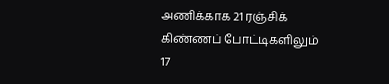அணிக்காக 21 ரஞ்சிக் கிண்ணப் போட்டிகளிலும் 17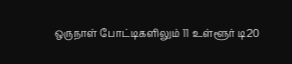ஒருநாள் போட்டிகளிலும் 11 உள்ளூர் டி20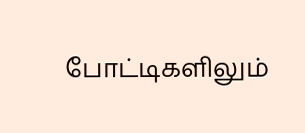போட்டிகளிலும்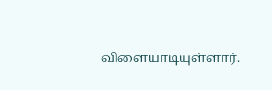விளையாடியுள்ளார்.